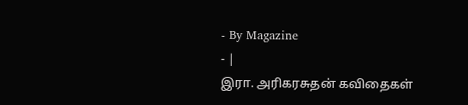- By Magazine
- |
இரா. அரிகரசுதன் கவிதைகள்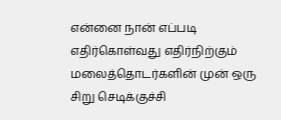என்னை நான் எப்படி எதிர்கொள்வது எதிர்நிற்கும் மலைத்தொடர்களின் முன் ஒரு சிறு செடிக்குச்சி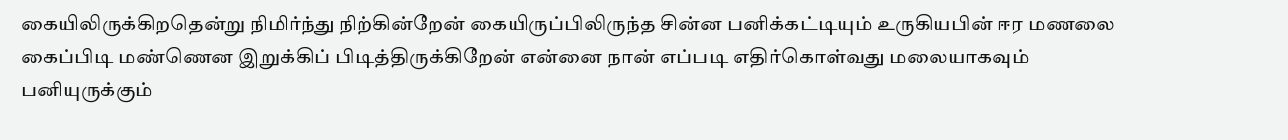கையிலிருக்கிறதென்று நிமிர்ந்து நிற்கின்றேன் கையிருப்பிலிருந்த சின்ன பனிக்கட்டியும் உருகியபின் ஈர மணலை கைப்பிடி மண்ணென இறுக்கிப் பிடித்திருக்கிறேன் என்னை நான் எப்படி எதிர்கொள்வது மலையாகவும் பனியுருக்கும்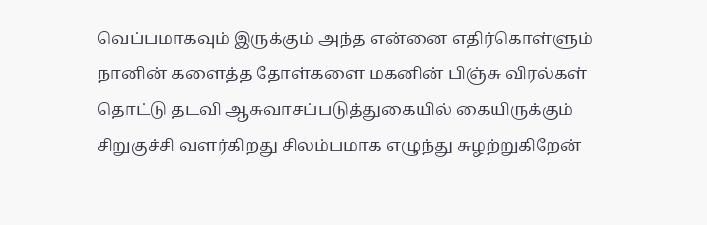வெப்பமாகவும் இருக்கும் அந்த என்னை எதிர்கொள்ளும் நானின் களைத்த தோள்களை மகனின் பிஞ்சு விரல்கள் தொட்டு தடவி ஆசுவாசப்படுத்துகையில் கையிருக்கும் சிறுகுச்சி வளர்கிறது சிலம்பமாக எழுந்து சுழற்றுகிறேன்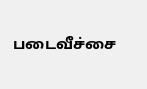படைவீச்சை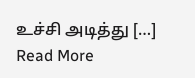உச்சி அடித்து […]
Read More